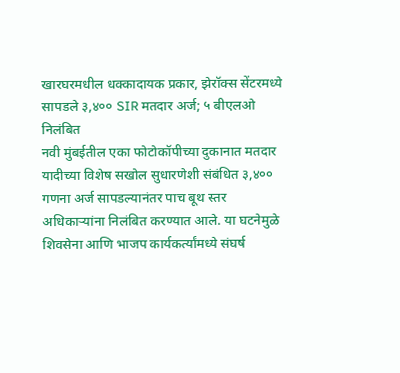खारघरमधील धक्कादायक प्रकार, झेरॉक्स सेंटरमध्ये सापडले ३,४०० SIR मतदार अर्ज; ५ बीएलओ निलंबित
नवी मुंबईतील एका फोटोकॉपीच्या दुकानात मतदार यादीच्या विशेष सखोल सुधारणेशी संबंधित ३,४०० गणना अर्ज सापडल्यानंतर पाच बूथ स्तर अधिकाऱ्यांना निलंबित करण्यात आले. या घटनेमुळे शिवसेना आणि भाजप कार्यकर्त्यांमध्ये संघर्ष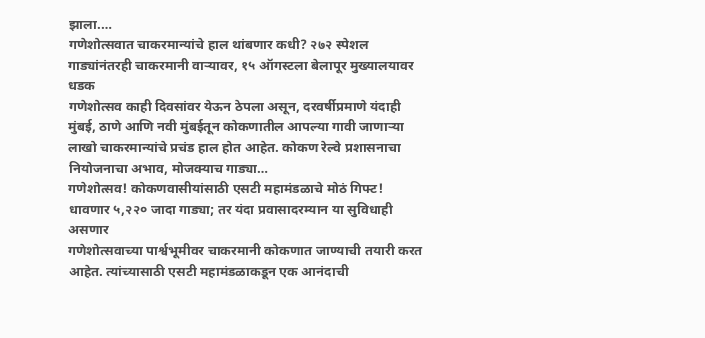झाला.…
गणेशोत्सवात चाकरमान्यांचे हाल थांबणार कधी? २७२ स्पेशल गाड्यांनंतरही चाकरमानी वाऱ्यावर, १५ ऑगस्टला बेलापूर मुख्यालयावर धडक
गणेशोत्सव काही दिवसांवर येऊन ठेपला असून, दरवर्षीप्रमाणे यंदाही मुंबई, ठाणे आणि नवी मुंबईतून कोकणातील आपल्या गावी जाणाऱ्या लाखो चाकरमान्यांचे प्रचंड हाल होत आहेत. कोकण रेल्वे प्रशासनाचा नियोजनाचा अभाव, मोजक्याच गाड्या…
गणेशोत्सव! कोकणवासीयांसाठी एसटी महामंडळाचे मोठं गिफ्ट! धावणार ५,२२० जादा गाड्या; तर यंदा प्रवासादरम्यान या सुविधाही असणार
गणेशोत्सवाच्या पार्श्वभूमीवर चाकरमानी कोकणात जाण्याची तयारी करत आहेत. त्यांच्यासाठी एसटी महामंडळाकडून एक आनंदाची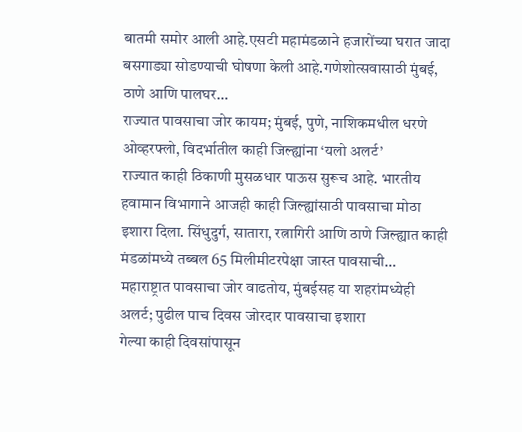बातमी समोर आली आहे.एसटी महामंडळाने हजारोंच्या घरात जादा बसगाड्या सोडण्याची घोषणा केली आहे.गणेशोत्सवासाठी मुंबई, ठाणे आणि पालघर…
राज्यात पावसाचा जोर कायम; मुंबई, पुणे, नाशिकमधील धरणे ओव्हरफ्लो, विदर्भातील काही जिल्ह्यांना ‘यलो अलर्ट’
राज्यात काही ठिकाणी मुसळधार पाऊस सुरूच आहे. भारतीय हवामान विभागाने आजही काही जिल्ह्यांसाठी पावसाचा मोठा इशारा दिला. सिंधुदुर्ग, सातारा, रत्नागिरी आणि ठाणे जिल्ह्यात काही मंडळांमध्ये तब्बल 65 मिलीमीटरपेक्षा जास्त पावसाची…
महाराष्ट्रात पावसाचा जोर वाढतोय, मुंबईसह या शहरांमध्येही अलर्ट; पुढील पाच दिवस जोरदार पावसाचा इशारा
गेल्या काही दिवसांपासून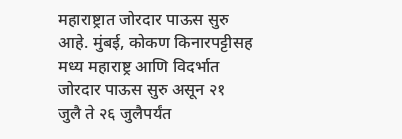महाराष्ट्रात जोरदार पाऊस सुरु आहे. मुंबई, कोकण किनारपट्टीसह मध्य महाराष्ट्र आणि विदर्भात जोरदार पाऊस सुरु असून २१ जुलै ते २६ जुलैपर्यंत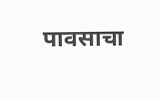पावसाचा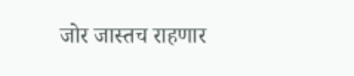जोर जास्तच राहणार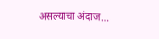असल्याचा अंदाज…